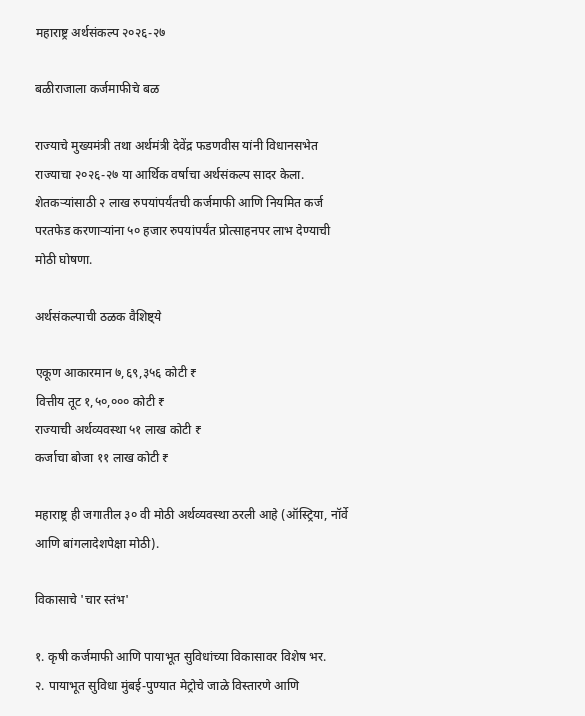महाराष्ट्र अर्थसंकल्प २०२६-२७

बळीराजाला कर्जमाफीचे बळ

राज्याचे मुख्यमंत्री तथा अर्थमंत्री देवेंद्र फडणवीस यांनी विधानसभेत राज्याचा २०२६-२७ या आर्थिक वर्षाचा अर्थसंकल्प सादर केला.
शेतकऱ्यांसाठी २ लाख रुपयांपर्यंतची कर्जमाफी आणि नियमित कर्ज परतफेड करणाऱ्यांना ५० हजार रुपयांपर्यंत प्रोत्साहनपर लाभ देण्याची मोठी घोषणा.

अर्थसंकल्पाची ठळक वैशिष्ट्ये

एकूण आकारमान ७,६९,३५६ कोटी ₹
वित्तीय तूट १,५०,००० कोटी ₹
राज्याची अर्थव्यवस्था ५१ लाख कोटी ₹
कर्जाचा बोजा ११ लाख कोटी ₹

महाराष्ट्र ही जगातील ३० वी मोठी अर्थव्यवस्था ठरली आहे (ऑस्ट्रिया, नॉर्वे आणि बांगलादेशपेक्षा मोठी).

विकासाचे 'चार स्तंभ'

१. कृषी कर्जमाफी आणि पायाभूत सुविधांच्या विकासावर विशेष भर.
२. पायाभूत सुविधा मुंबई-पुण्यात मेट्रोचे जाळे विस्तारणे आणि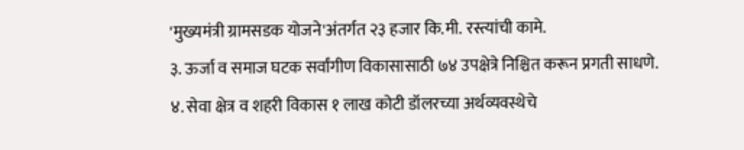'मुख्यमंत्री ग्रामसडक योजने'अंतर्गत २३ हजार कि.मी. रस्त्यांची कामे.
३. ऊर्जा व समाज घटक सर्वांगीण विकासासाठी ७४ उपक्षेत्रे निश्चित करून प्रगती साधणे.
४. सेवा क्षेत्र व शहरी विकास १ लाख कोटी डॉलरच्या अर्थव्यवस्थेचे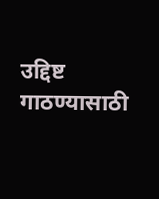उद्दिष्ट गाठण्यासाठी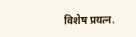विशेष प्रयत्न.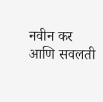नवीन कर आणि सवलती